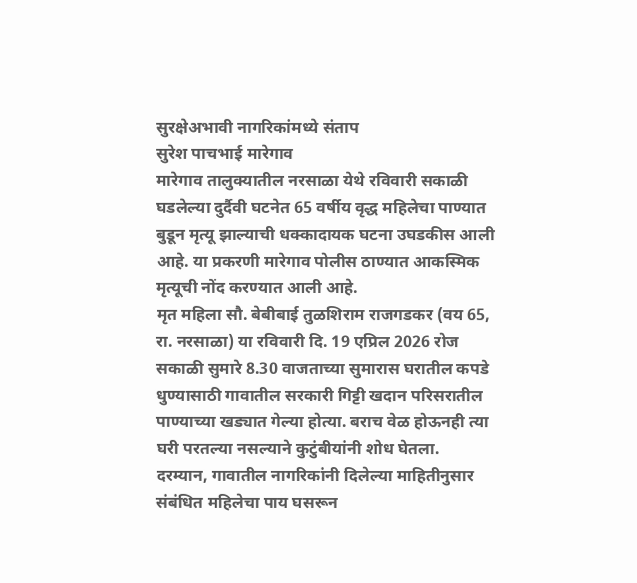सुरक्षेअभावी नागरिकांमध्ये संताप
सुरेश पाचभाई मारेगाव
मारेगाव तालुक्यातील नरसाळा येथे रविवारी सकाळी घडलेल्या दुर्दैवी घटनेत 65 वर्षीय वृद्ध महिलेचा पाण्यात बुडून मृत्यू झाल्याची धक्कादायक घटना उघडकीस आली आहे. या प्रकरणी मारेगाव पोलीस ठाण्यात आकस्मिक मृत्यूची नोंद करण्यात आली आहे.
मृत महिला सौ. बेबीबाई तुळशिराम राजगडकर (वय 65, रा. नरसाळा) या रविवारी दि. 19 एप्रिल 2026 रोज सकाळी सुमारे 8.30 वाजताच्या सुमारास घरातील कपडे धुण्यासाठी गावातील सरकारी गिट्टी खदान परिसरातील पाण्याच्या खड्यात गेल्या होत्या. बराच वेळ होऊनही त्या घरी परतल्या नसल्याने कुटुंबीयांनी शोध घेतला.
दरम्यान, गावातील नागरिकांनी दिलेल्या माहितीनुसार संबंधित महिलेचा पाय घसरून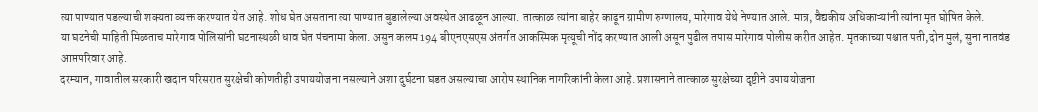त्या पाण्यात पडल्याची शक्यता व्यक्त करण्यात येत आहे. शोध घेत असताना त्या पाण्यात बुडालेल्या अवस्थेत आढळून आल्या. तात्काळ त्यांना बाहेर काढून ग्रामीण रुग्णालय, मारेगाव येथे नेण्यात आले. मात्र, वैद्यकीय अधिकाऱ्यांनी त्यांना मृत घोषित केले.
या घटनेची माहिती मिळताच मारेगाव पोलिसांनी घटनास्थळी धाव घेत पंचनामा केला. असुन कलम 194 बीएनएसएस अंतर्गत आकस्मिक मृत्यूची नोंद करण्यात आली असून पुढील तपास मारेगाव पोलीस करीत आहेत. मृतकाच्या पश्चात पती,दोन मुलं, सुना नातवंड आप्तपरिवार आहे.
दरम्यान, गावातील सरकारी खदान परिसरात सुरक्षेची कोणतीही उपाययोजना नसल्याने अशा दुर्घटना घडत असल्याचा आरोप स्थानिक नागरिकांनी केला आहे. प्रशासनाने तात्काळ सुरक्षेच्या दृष्टीने उपाययोजना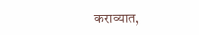कराव्यात,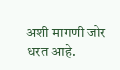अशी मागणी जोर धरत आहे.